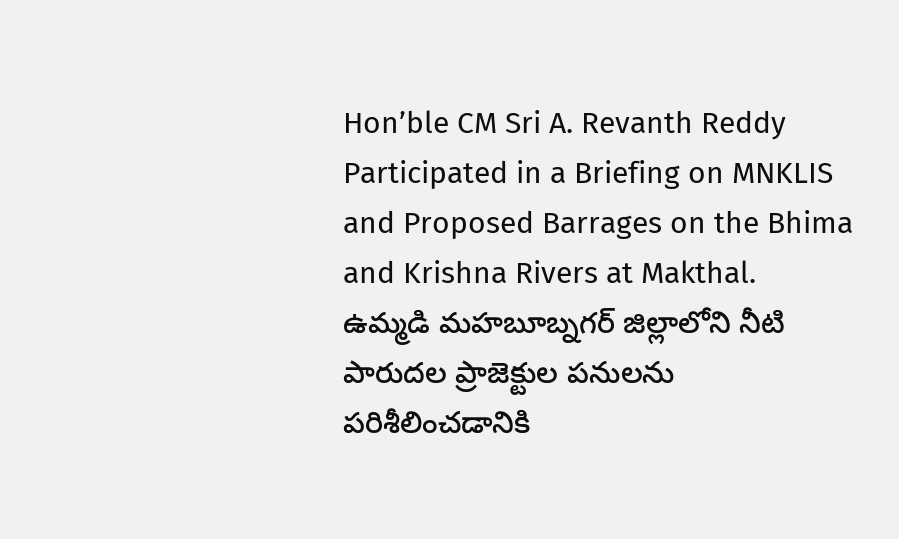Hon’ble CM Sri A. Revanth Reddy Participated in a Briefing on MNKLIS and Proposed Barrages on the Bhima and Krishna Rivers at Makthal.
ఉమ్మడి మహబూబ్నగర్ జిల్లాలోని నీటి పారుదల ప్రాజెక్టుల పనులను పరిశీలించడానికి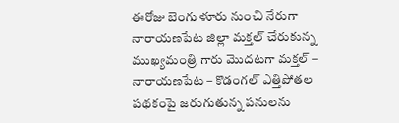ఈరోజు బెంగుళూరు నుంచి నేరుగా నారాయణపేట జిల్లా మక్తల్ చేరుకున్న ముఖ్యమంత్రి గారు మొదటగా మక్తల్ – నారాయణపేట – కొడంగల్ ఎత్తిపోతల పథకంపై జరుగుతున్న పనులను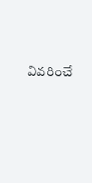వివరించే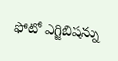ఫోటో ఎగ్జిబిషన్ను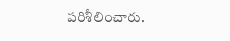పరిశీలించారు.